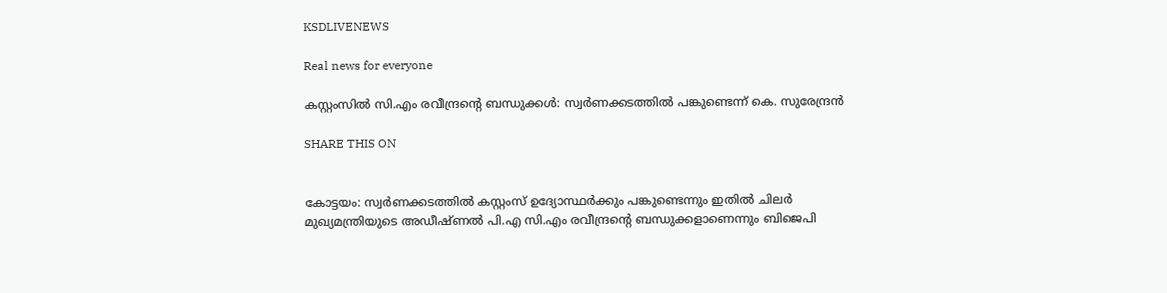KSDLIVENEWS

Real news for everyone

കസ്റ്റംസില്‍ സി.എം രവീന്ദ്രന്റെ ബന്ധുക്കള്‍: സ്വര്‍ണക്കടത്തില്‍ പങ്കുണ്ടെന്ന്‌‌ കെ. സുരേന്ദ്രന്‍

SHARE THIS ON


കോട്ടയം: സ്വർണക്കടത്തിൽ കസ്റ്റംസ് ഉദ്യോസ്ഥർക്കും പങ്കുണ്ടെന്നും ഇതിൽ ചിലർ മുഖ്യമന്ത്രിയുടെ അഡീഷ്ണൽ പി.എ സി.എം രവീന്ദ്രന്റെ ബന്ധുക്കളാണെന്നും ബിജെപി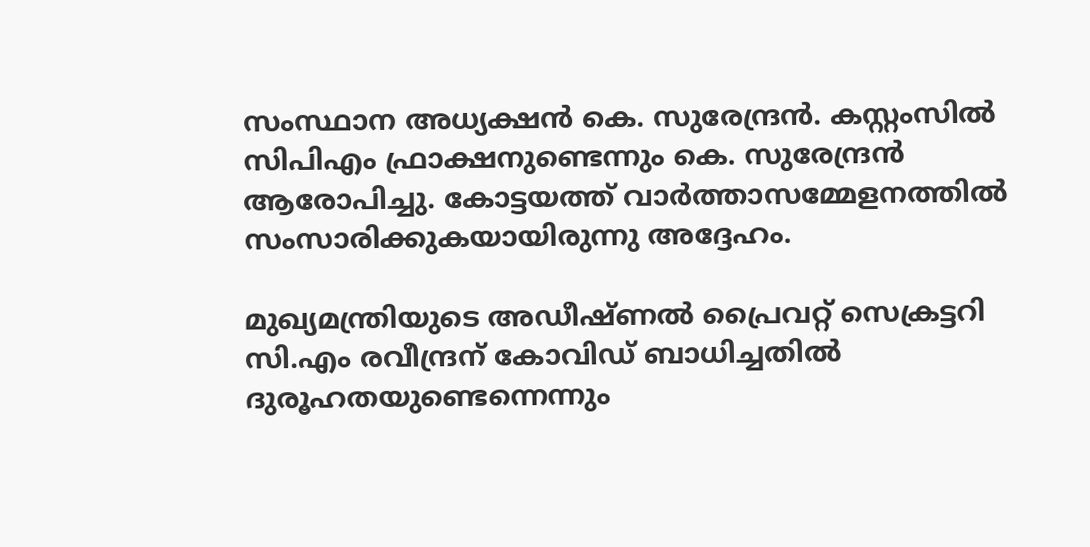സംസ്ഥാന അധ്യക്ഷൻ കെ. സുരേന്ദ്രൻ. കസ്റ്റംസിൽ സിപിഎം ഫ്രാക്ഷനുണ്ടെന്നും കെ. സുരേന്ദ്രൻ ആരോപിച്ചു. കോട്ടയത്ത് വാർത്താസമ്മേളനത്തിൽ സംസാരിക്കുകയായിരുന്നു അദ്ദേഹം.

മുഖ്യമന്ത്രിയുടെ അഡീഷ്ണൽ പ്രൈവറ്റ് സെക്രട്ടറി സി.എം രവീന്ദ്രന് കോവിഡ് ബാധിച്ചതിൽ ദുരൂഹതയുണ്ടെന്നെന്നും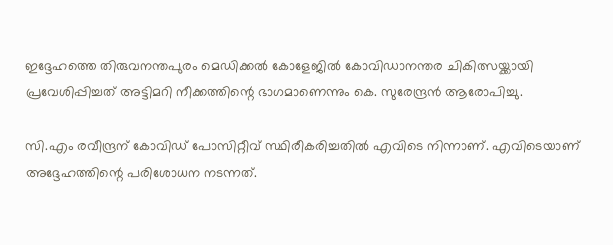ഇദ്ദേഹത്തെ തിരുവനന്തപുരം മെഡിക്കൽ കോളേജിൽ കോവിഡാനന്തര ചികിത്സയ്ക്കായി പ്രവേശിപ്പിച്ചത് അട്ടിമറി നീക്കത്തിന്റെ ഭാഗമാണെന്നും കെ. സുരേന്ദ്രൻ ആരോപിച്ചു.

സി.എം രവീന്ദ്രന് കോവിഡ് പോസിറ്റീവ് സ്ഥിരീകരിച്ചതിൽ എവിടെ നിന്നാണ്. എവിടെയാണ് അദ്ദേഹത്തിന്റെ പരിശോധന നടന്നത്.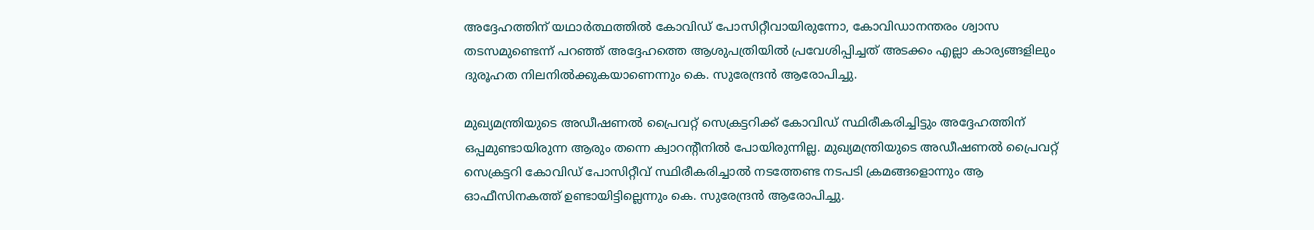അദ്ദേഹത്തിന് യഥാർത്ഥത്തിൽ കോവിഡ് പോസിറ്റീവായിരുന്നോ, കോവിഡാനന്തരം ശ്വാസ തടസമുണ്ടെന്ന് പറഞ്ഞ് അദ്ദേഹത്തെ ആശുപത്രിയിൽ പ്രവേശിപ്പിച്ചത് അടക്കം എല്ലാ കാര്യങ്ങളിലും ദുരൂഹത നിലനിൽക്കുകയാണെന്നും കെ. സുരേന്ദ്രൻ ആരോപിച്ചു.

മുഖ്യമന്ത്രിയുടെ അഡീഷണൽ പ്രൈവറ്റ് സെക്രട്ടറിക്ക് കോവിഡ് സ്ഥിരീകരിച്ചിട്ടും അദ്ദേഹത്തിന് ഒപ്പമുണ്ടായിരുന്ന ആരും തന്നെ ക്വാറന്റീനിൽ പോയിരുന്നില്ല. മുഖ്യമന്ത്രിയുടെ അഡീഷണൽ പ്രൈവറ്റ് സെക്രട്ടറി കോവിഡ് പോസിറ്റീവ് സ്ഥിരീകരിച്ചാൽ നടത്തേണ്ട നടപടി ക്രമങ്ങളൊന്നും ആ ഓഫീസിനകത്ത് ഉണ്ടായിട്ടില്ലെന്നും കെ. സുരേന്ദ്രൻ ആരോപിച്ചു.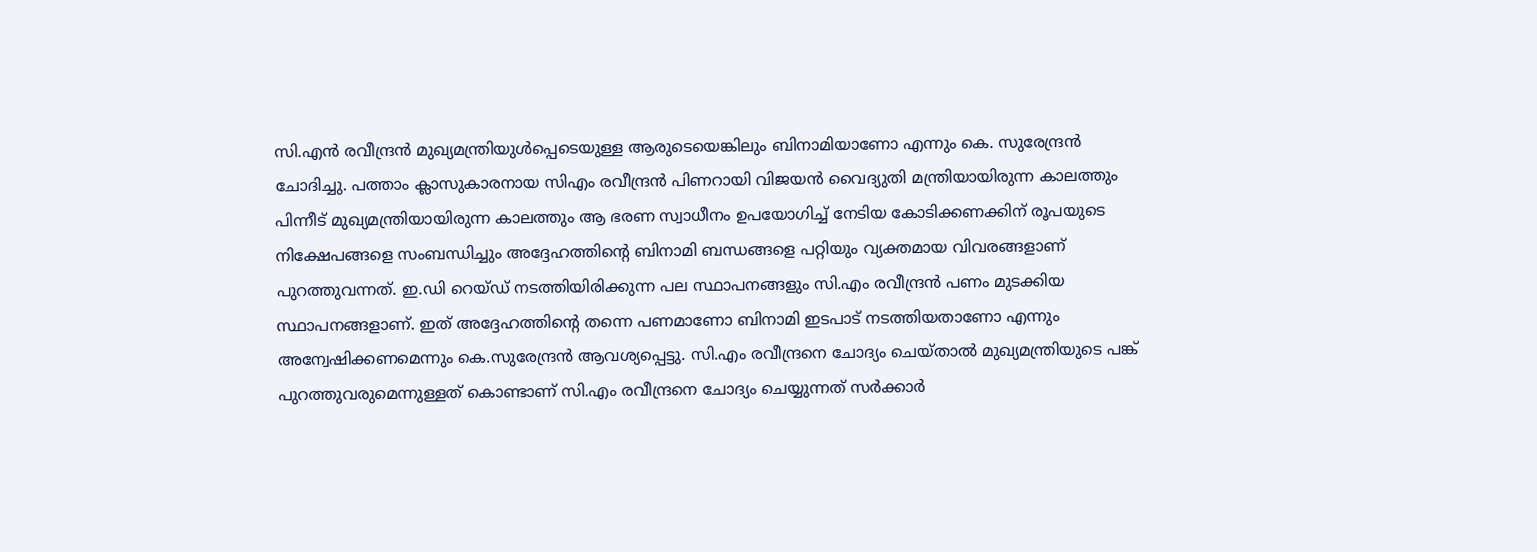സി.എൻ രവീന്ദ്രൻ മുഖ്യമന്ത്രിയുൾപ്പെടെയുള്ള ആരുടെയെങ്കിലും ബിനാമിയാണോ എന്നും കെ. സുരേന്ദ്രൻ ചോദിച്ചു. പത്താം ക്ലാസുകാരനായ സിഎം രവീന്ദ്രൻ പിണറായി വിജയൻ വൈദ്യുതി മന്ത്രിയായിരുന്ന കാലത്തും പിന്നീട് മുഖ്യമന്ത്രിയായിരുന്ന കാലത്തും ആ ഭരണ സ്വാധീനം ഉപയോഗിച്ച് നേടിയ കോടിക്കണക്കിന് രൂപയുടെ നിക്ഷേപങ്ങളെ സംബന്ധിച്ചും അദ്ദേഹത്തിന്റെ ബിനാമി ബന്ധങ്ങളെ പറ്റിയും വ്യക്തമായ വിവരങ്ങളാണ് പുറത്തുവന്നത്. ഇ.ഡി റെയ്ഡ് നടത്തിയിരിക്കുന്ന പല സ്ഥാപനങ്ങളും സി.എം രവീന്ദ്രൻ പണം മുടക്കിയ സ്ഥാപനങ്ങളാണ്. ഇത് അദ്ദേഹത്തിന്റെ തന്നെ പണമാണോ ബിനാമി ഇടപാട് നടത്തിയതാണോ എന്നും അന്വേഷിക്കണമെന്നും കെ.സുരേന്ദ്രൻ ആവശ്യപ്പെട്ടു. സി.എം രവീന്ദ്രനെ ചോദ്യം ചെയ്താൽ മുഖ്യമന്ത്രിയുടെ പങ്ക് പുറത്തുവരുമെന്നുള്ളത് കൊണ്ടാണ് സി.എം രവീന്ദ്രനെ ചോദ്യം ചെയ്യുന്നത് സർക്കാർ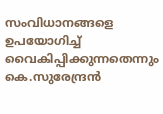സംവിധാനങ്ങളെ ഉപയോഗിച്ച് വൈകിപ്പിക്കുന്നതെന്നും കെ.സുരേന്ദ്രൻ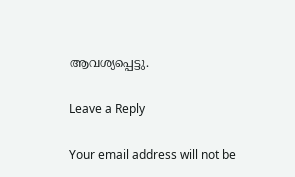ആവശ്യപ്പെട്ടു.

Leave a Reply

Your email address will not be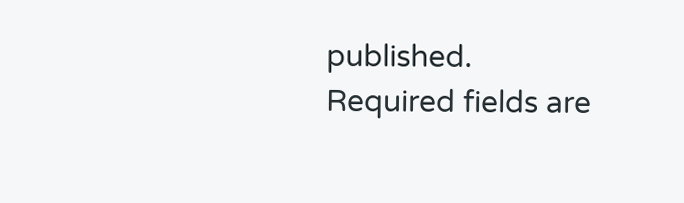published. Required fields are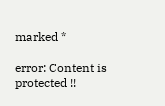marked *

error: Content is protected !!